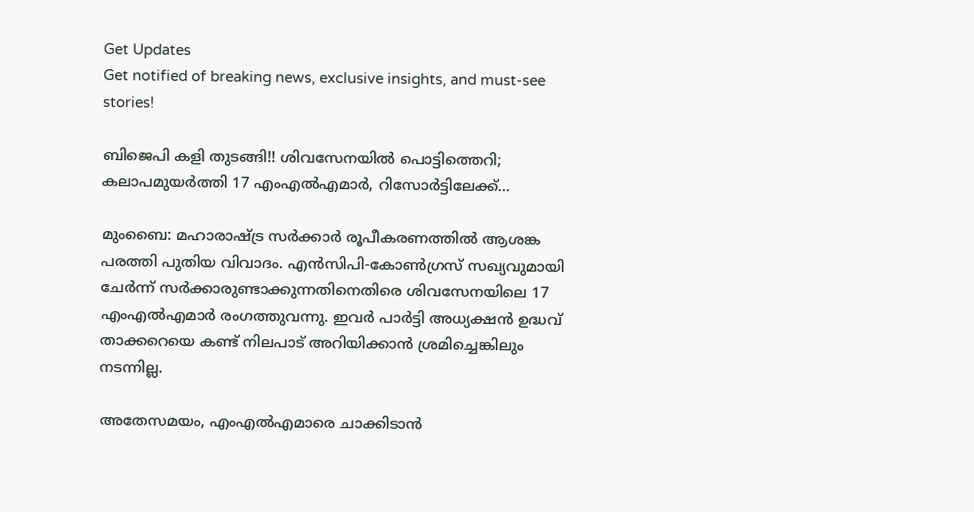Get Updates
Get notified of breaking news, exclusive insights, and must-see stories!

ബിജെപി കളി തുടങ്ങി!! ശിവസേനയില്‍ പൊട്ടിത്തെറി; കലാപമുയര്‍ത്തി 17 എംഎല്‍എമാര്‍, റിസോര്‍ട്ടിലേക്ക്...

മുംബൈ: മഹാരാഷ്ട്ര സര്‍ക്കാര്‍ രൂപീകരണത്തില്‍ ആശങ്ക പരത്തി പുതിയ വിവാദം. എന്‍സിപി-കോണ്‍ഗ്രസ് സഖ്യവുമായി ചേര്‍ന്ന് സര്‍ക്കാരുണ്ടാക്കുന്നതിനെതിരെ ശിവസേനയിലെ 17 എംഎല്‍എമാര്‍ രംഗത്തുവന്നു. ഇവര്‍ പാര്‍ട്ടി അധ്യക്ഷന്‍ ഉദ്ധവ് താക്കറെയെ കണ്ട് നിലപാട് അറിയിക്കാന്‍ ശ്രമിച്ചെങ്കിലും നടന്നില്ല.

അതേസമയം, എംഎല്‍എമാരെ ചാക്കിടാന്‍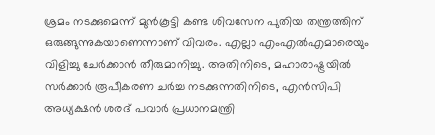ശ്രമം നടക്കുമെന്ന് മുന്‍കൂട്ടി കണ്ട ശിവസേന പുതിയ തന്ത്രത്തിന് ഒരുങ്ങുന്നുകയാണെന്നാണ് വിവരം. എല്ലാ എംഎല്‍എമാരെയും വിളിച്ചു ചേര്‍ക്കാന്‍ തീരുമാനിച്ചു. അതിനിടെ, മഹാരാഷ്ട്രയില്‍ സര്‍ക്കാര്‍ രൂപീകരണ ചര്‍ച്ച നടക്കുന്നതിനിടെ, എന്‍സിപി അധ്യക്ഷന്‍ ശരദ് പവാര്‍ പ്രധാനമന്ത്രി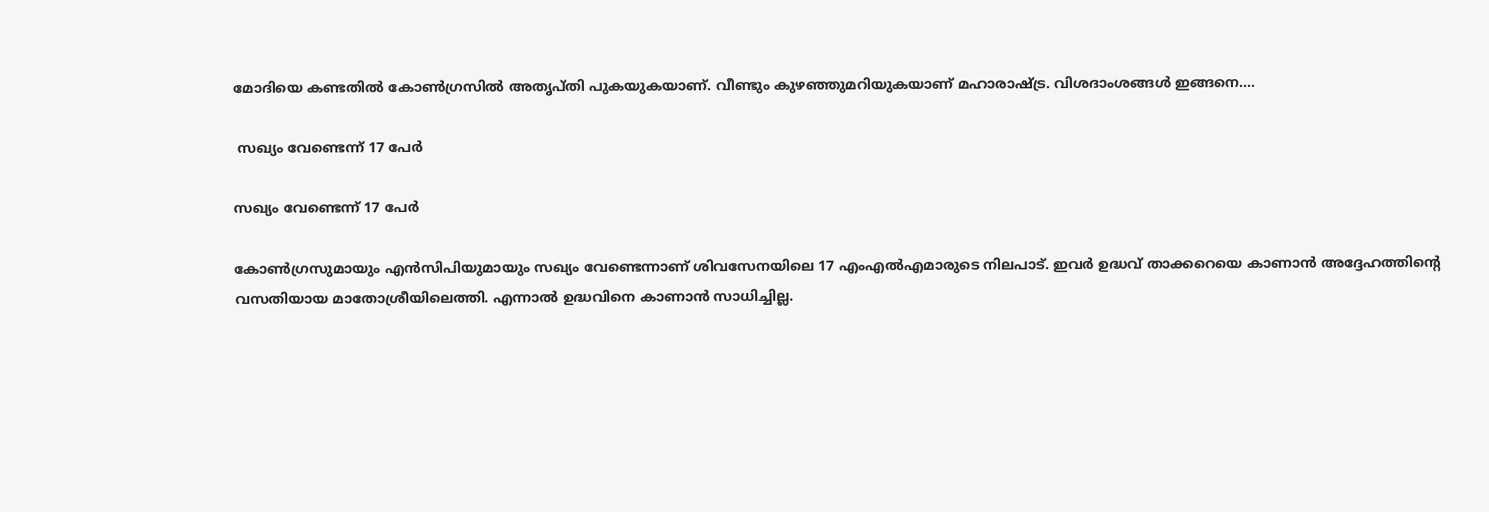മോദിയെ കണ്ടതില്‍ കോണ്‍ഗ്രസില്‍ അതൃപ്തി പുകയുകയാണ്. വീണ്ടും കുഴഞ്ഞുമറിയുകയാണ് മഹാരാഷ്ട്ര. വിശദാംശങ്ങള്‍ ഇങ്ങനെ....

 സഖ്യം വേണ്ടെന്ന് 17 പേര്‍

സഖ്യം വേണ്ടെന്ന് 17 പേര്‍

കോണ്‍ഗ്രസുമായും എന്‍സിപിയുമായും സഖ്യം വേണ്ടെന്നാണ് ശിവസേനയിലെ 17 എംഎല്‍എമാരുടെ നിലപാട്. ഇവര്‍ ഉദ്ധവ് താക്കറെയെ കാണാന്‍ അദ്ദേഹത്തിന്റെ വസതിയായ മാതോശ്രീയിലെത്തി. എന്നാല്‍ ഉദ്ധവിനെ കാണാന്‍ സാധിച്ചില്ല.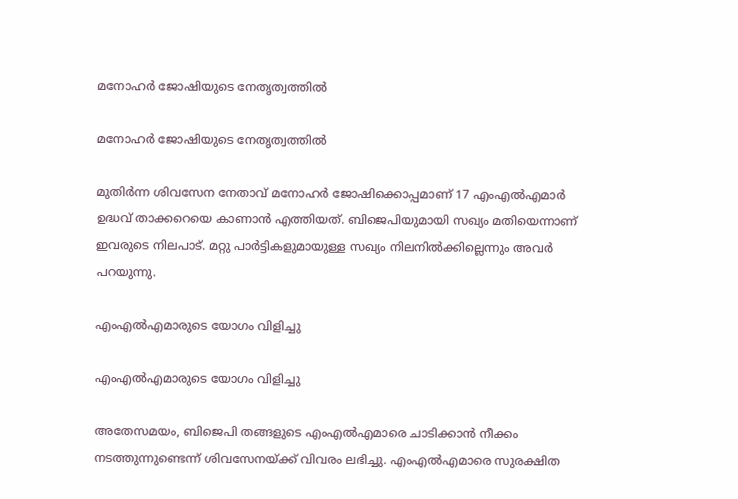മനോഹര്‍ ജോഷിയുടെ നേതൃത്വത്തില്‍

മനോഹര്‍ ജോഷിയുടെ നേതൃത്വത്തില്‍

മുതിര്‍ന്ന ശിവസേന നേതാവ് മനോഹര്‍ ജോഷിക്കൊപ്പമാണ് 17 എംഎല്‍എമാര്‍ ഉദ്ധവ് താക്കറെയെ കാണാന്‍ എത്തിയത്. ബിജെപിയുമായി സഖ്യം മതിയെന്നാണ് ഇവരുടെ നിലപാട്. മറ്റു പാര്‍ട്ടികളുമായുള്ള സഖ്യം നിലനില്‍ക്കില്ലെന്നും അവര്‍ പറയുന്നു.

എംഎല്‍എമാരുടെ യോഗം വിളിച്ചു

എംഎല്‍എമാരുടെ യോഗം വിളിച്ചു

അതേസമയം, ബിജെപി തങ്ങളുടെ എംഎല്‍എമാരെ ചാടിക്കാന്‍ നീക്കം നടത്തുന്നുണ്ടെന്ന് ശിവസേനയ്ക്ക് വിവരം ലഭിച്ചു. എംഎല്‍എമാരെ സുരക്ഷിത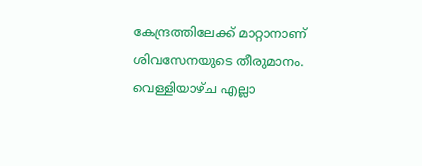കേന്ദ്രത്തിലേക്ക് മാറ്റാനാണ് ശിവസേനയുടെ തീരുമാനം. വെള്ളിയാഴ്ച എല്ലാ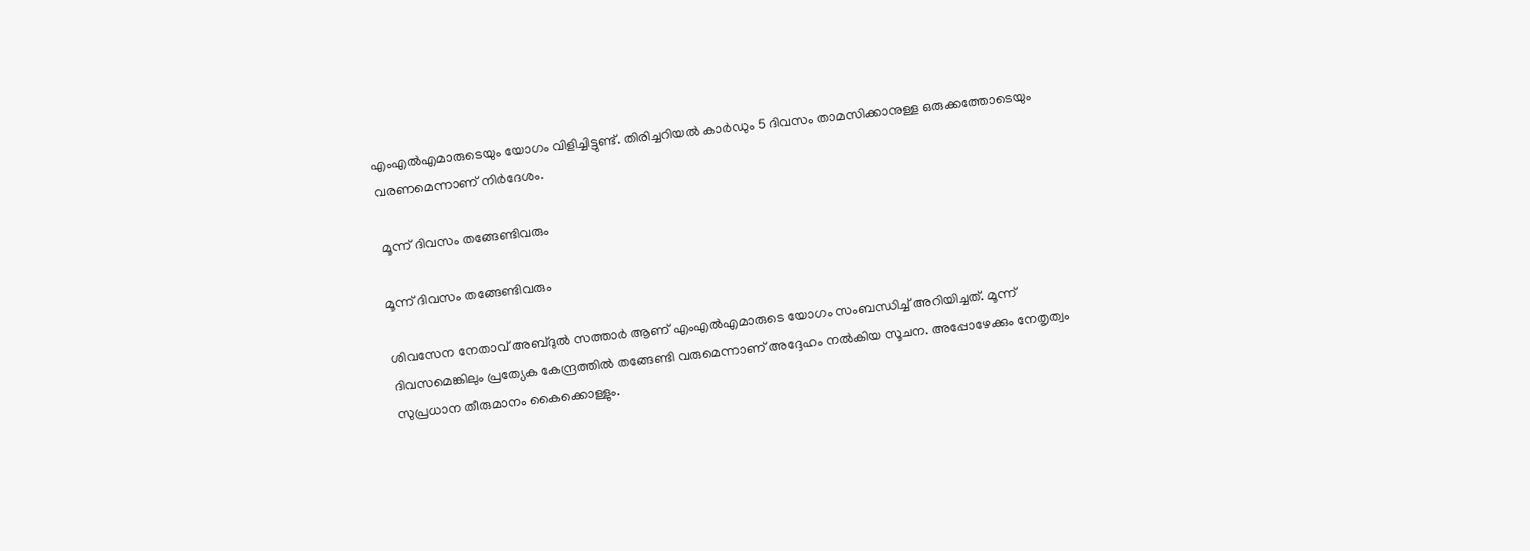എംഎല്‍എമാരുടെയും യോഗം വിളിച്ചിട്ടുണ്ട്. തിരിച്ചറിയല്‍ കാര്‍ഡും 5 ദിവസം താമസിക്കാനുള്ള ഒരുക്കത്തോടെയും വരണമെന്നാണ് നിര്‍ദേശം.

 മൂന്ന് ദിവസം തങ്ങേണ്ടിവരും

മൂന്ന് ദിവസം തങ്ങേണ്ടിവരും

ശിവസേന നേതാവ് അബ്ദുല്‍ സത്താര്‍ ആണ് എംഎല്‍എമാരുടെ യോഗം സംബന്ധിച്ച് അറിയിച്ചത്. മൂന്ന് ദിവസമെങ്കിലും പ്രത്യേക കേന്ദ്രത്തില്‍ തങ്ങേണ്ടി വരുമെന്നാണ് അദ്ദേഹം നല്‍കിയ സൂചന. അപ്പോഴേക്കും നേതൃത്വം സുപ്രധാന തീരുമാനം കൈക്കൊള്ളും.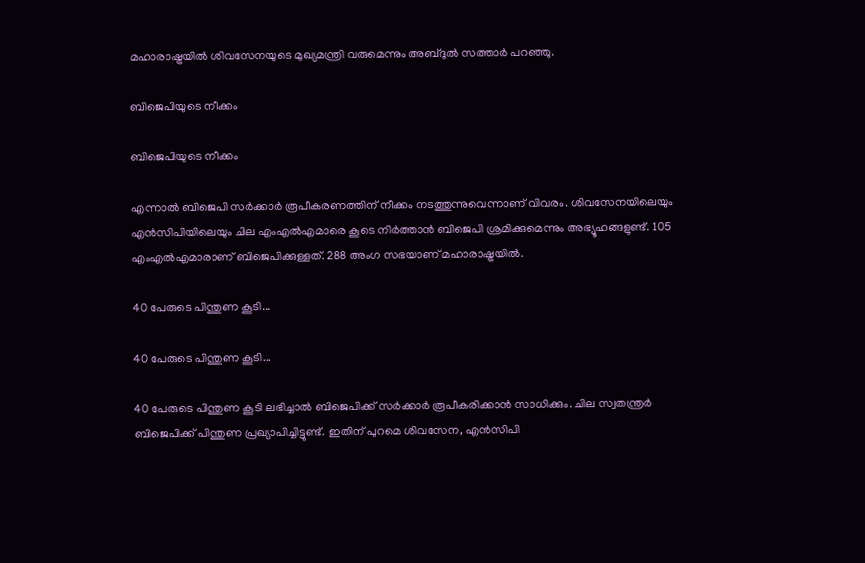മഹാരാഷ്ട്രയില്‍ ശിവസേനയുടെ മുഖ്യമന്ത്രി വരുമെന്നും അബ്ദുല്‍ സത്താര്‍ പറഞ്ഞു.

ബിജെപിയുടെ നീക്കം

ബിജെപിയുടെ നീക്കം

എന്നാല്‍ ബിജെപി സര്‍ക്കാര്‍ രൂപീകരണത്തിന് നീക്കം നടത്തുന്നുവെന്നാണ് വിവരം. ശിവസേനയിലെയും എന്‍സിപിയിലെയും ചില എംഎല്‍എമാരെ കൂടെ നിര്‍ത്താന്‍ ബിജെപി ശ്രമിക്കുമെന്നും അഭ്യൂഹങ്ങളുണ്ട്. 105 എംഎല്‍എമാരാണ് ബിജെപിക്കുള്ളത്. 288 അംഗ സഭയാണ് മഹാരാഷ്ട്രയില്‍.

40 പേരുടെ പിന്തുണ കൂടി...

40 പേരുടെ പിന്തുണ കൂടി...

40 പേരുടെ പിന്തുണ കൂടി ലഭിച്ചാല്‍ ബിജെപിക്ക് സര്‍ക്കാര്‍ രൂപീകരിക്കാന്‍ സാധിക്കും. ചില സ്വതന്ത്രര്‍ ബിജെപിക്ക് പിന്തുണ പ്രഖ്യാപിച്ചിട്ടുണ്ട്. ഇതിന് പുറമെ ശിവസേന, എന്‍സിപി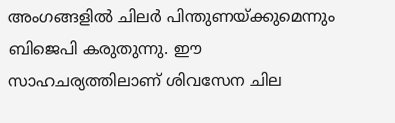അംഗങ്ങളില്‍ ചിലര്‍ പിന്തുണയ്ക്കുമെന്നും ബിജെപി കരുതുന്നു. ഈ സാഹചര്യത്തിലാണ് ശിവസേന ചില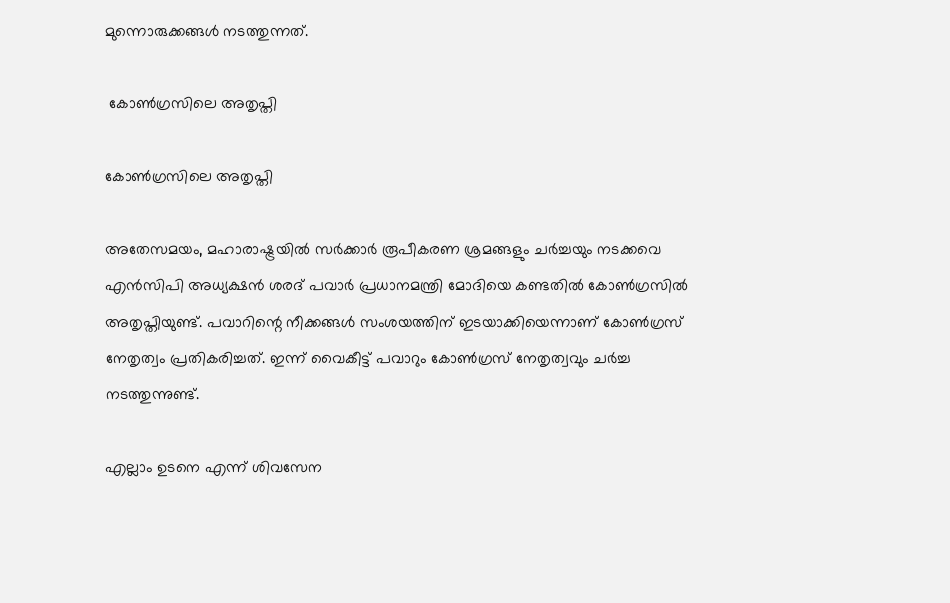മുന്നൊരുക്കങ്ങള്‍ നടത്തുന്നത്.

 കോണ്‍ഗ്രസിലെ അതൃപ്തി

കോണ്‍ഗ്രസിലെ അതൃപ്തി

അതേസമയം, മഹാരാഷ്ട്രയില്‍ സര്‍ക്കാര്‍ രൂപീകരണ ശ്രമങ്ങളും ചര്‍ച്ചയും നടക്കവെ എന്‍സിപി അധ്യക്ഷന്‍ ശരദ് പവാര്‍ പ്രധാനമന്ത്രി മോദിയെ കണ്ടതില്‍ കോണ്‍ഗ്രസില്‍ അതൃപ്തിയുണ്ട്. പവാറിന്റെ നീക്കങ്ങള്‍ സംശയത്തിന് ഇടയാക്കിയെന്നാണ് കോണ്‍ഗ്രസ് നേതൃത്വം പ്രതികരിച്ചത്. ഇന്ന് വൈകീട്ട് പവാറും കോണ്‍ഗ്രസ് നേതൃത്വവും ചര്‍ച്ച നടത്തുന്നുണ്ട്.

എല്ലാം ഉടനെ എന്ന് ശിവസേന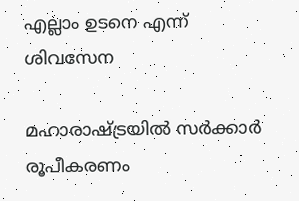എല്ലാം ഉടനെ എന്ന് ശിവസേന

മഹാരാഷ്ട്രയില്‍ സര്‍ക്കാര്‍ രൂപീകരണം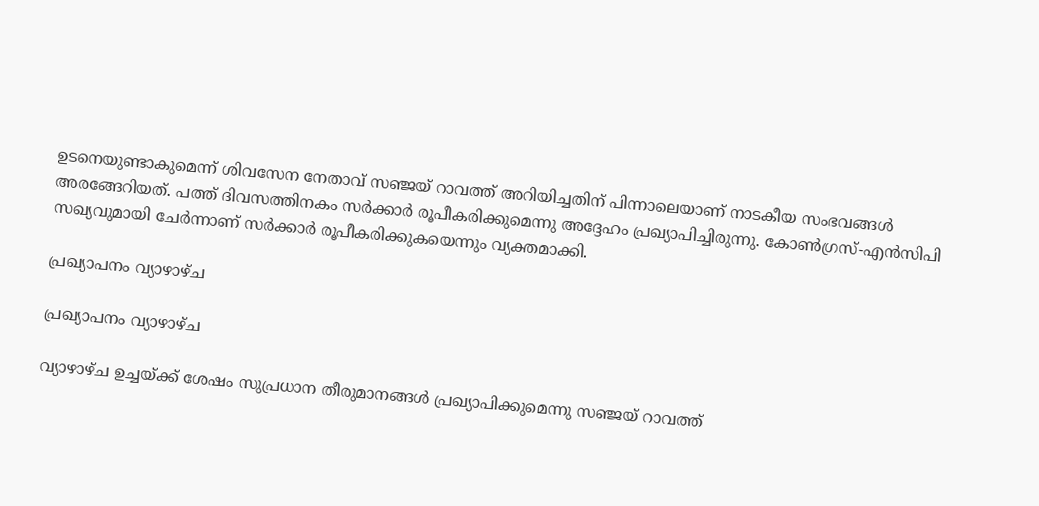ഉടനെയുണ്ടാകുമെന്ന് ശിവസേന നേതാവ് സഞ്ജയ് റാവത്ത് അറിയിച്ചതിന് പിന്നാലെയാണ് നാടകീയ സംഭവങ്ങള്‍ അരങ്ങേറിയത്. പത്ത് ദിവസത്തിനകം സര്‍ക്കാര്‍ രൂപീകരിക്കുമെന്നു അദ്ദേഹം പ്രഖ്യാപിച്ചിരുന്നു. കോണ്‍ഗ്രസ്-എന്‍സിപി സഖ്യവുമായി ചേര്‍ന്നാണ് സര്‍ക്കാര്‍ രൂപീകരിക്കുകയെന്നും വ്യക്തമാക്കി.

പ്രഖ്യാപനം വ്യാഴാഴ്ച

പ്രഖ്യാപനം വ്യാഴാഴ്ച

വ്യാഴാഴ്ച ഉച്ചയ്ക്ക് ശേഷം സുപ്രധാന തീരുമാനങ്ങള്‍ പ്രഖ്യാപിക്കുമെന്നു സഞ്ജയ് റാവത്ത്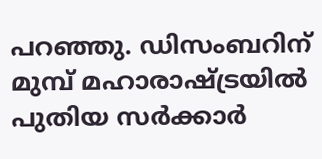പറഞ്ഞു. ഡിസംബറിന് മുമ്പ് മഹാരാഷ്ട്രയില്‍ പുതിയ സര്‍ക്കാര്‍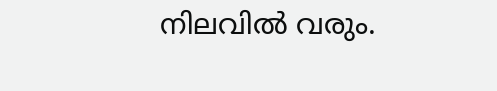നിലവില്‍ വരും.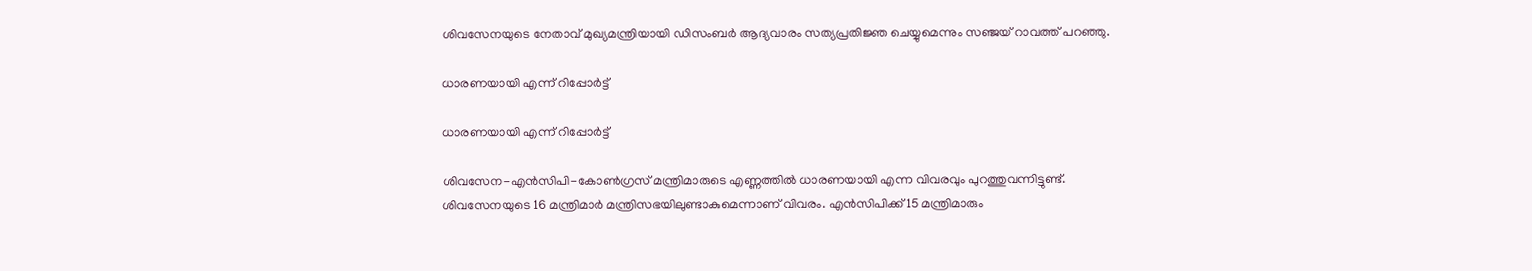ശിവസേനയുടെ നേതാവ് മുഖ്യമന്ത്രിയായി ഡിസംബര്‍ ആദ്യവാരം സത്യപ്രതിജ്ഞ ചെയ്യുമെന്നും സഞ്ജയ് റാവത്ത് പറഞ്ഞു.

ധാരണയായി എന്ന് റിപ്പോര്‍ട്ട്

ധാരണയായി എന്ന് റിപ്പോര്‍ട്ട്

ശിവസേന-എന്‍സിപി-കോണ്‍ഗ്രസ് മന്ത്രിമാരുടെ എണ്ണത്തില്‍ ധാരണയായി എന്ന വിവരവും പുറത്തുവന്നിട്ടുണ്ട്. ശിവസേനയുടെ 16 മന്ത്രിമാര്‍ മന്ത്രിസഭയിലുണ്ടാകുമെന്നാണ് വിവരം. എന്‍സിപിക്ക് 15 മന്ത്രിമാരും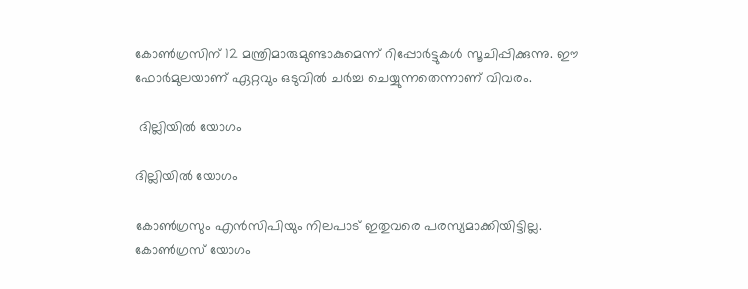കോണ്‍ഗ്രസിന് 12 മന്ത്രിമാരുമുണ്ടാകുമെന്ന് റിപ്പോര്‍ട്ടുകള്‍ സൂചിപ്പിക്കുന്നു. ഈ ഫോര്‍മുലയാണ് ഏറ്റവും ഒടുവില്‍ ചര്‍ച്ച ചെയ്യുന്നതെന്നാണ് വിവരം.

 ദില്ലിയില്‍ യോഗം

ദില്ലിയില്‍ യോഗം

കോണ്‍ഗ്രസും എന്‍സിപിയും നിലപാട് ഇതുവരെ പരസ്യമാക്കിയിട്ടില്ല. കോണ്‍ഗ്രസ് യോഗം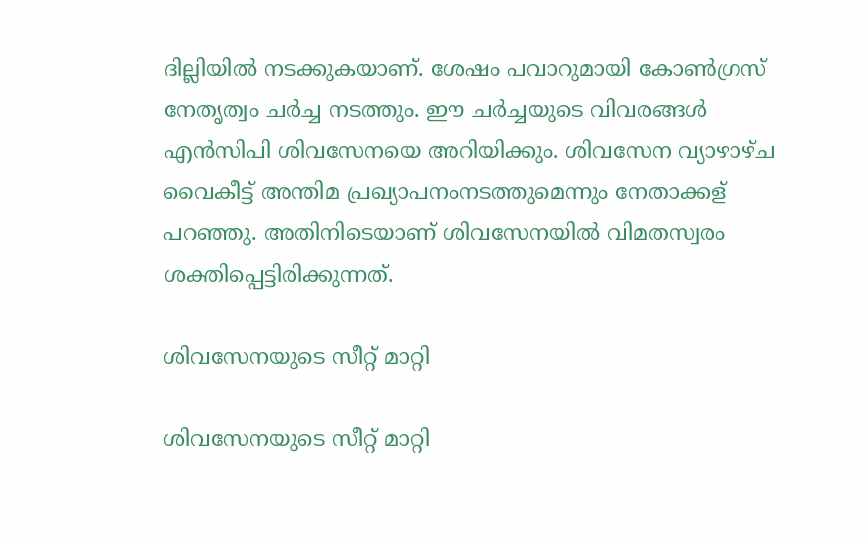ദില്ലിയില്‍ നടക്കുകയാണ്. ശേഷം പവാറുമായി കോണ്‍ഗ്രസ് നേതൃത്വം ചര്‍ച്ച നടത്തും. ഈ ചര്‍ച്ചയുടെ വിവരങ്ങള്‍ എന്‍സിപി ശിവസേനയെ അറിയിക്കും. ശിവസേന വ്യാഴാഴ്ച വൈകീട്ട് അന്തിമ പ്രഖ്യാപനംനടത്തുമെന്നും നേതാക്കള് പറഞ്ഞു. അതിനിടെയാണ് ശിവസേനയില്‍ വിമതസ്വരം ശക്തിപ്പെട്ടിരിക്കുന്നത്.

ശിവസേനയുടെ സീറ്റ് മാറ്റി

ശിവസേനയുടെ സീറ്റ് മാറ്റി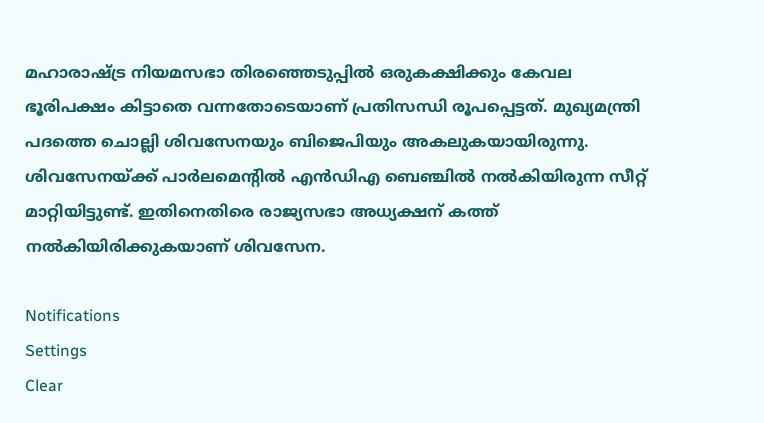മഹാരാഷ്ട്ര നിയമസഭാ തിരഞ്ഞെടുപ്പില്‍ ഒരുകക്ഷിക്കും കേവല ഭൂരിപക്ഷം കിട്ടാതെ വന്നതോടെയാണ് പ്രതിസന്ധി രൂപപ്പെട്ടത്. മുഖ്യമന്ത്രി പദത്തെ ചൊല്ലി ശിവസേനയും ബിജെപിയും അകലുകയായിരുന്നു. ശിവസേനയ്ക്ക് പാര്‍ലമെന്റില്‍ എന്‍ഡിഎ ബെഞ്ചില്‍ നല്‍കിയിരുന്ന സീറ്റ് മാറ്റിയിട്ടുണ്ട്. ഇതിനെതിരെ രാജ്യസഭാ അധ്യക്ഷന് കത്ത് നല്‍കിയിരിക്കുകയാണ് ശിവസേന.

Notifications
Settings
Clear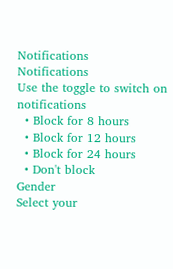Notifications
Notifications
Use the toggle to switch on notifications
  • Block for 8 hours
  • Block for 12 hours
  • Block for 24 hours
  • Don't block
Gender
Select your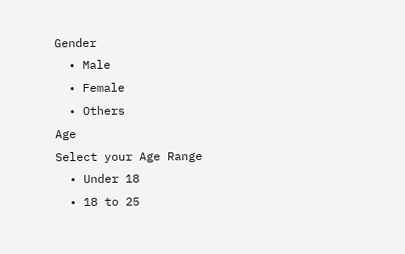Gender
  • Male
  • Female
  • Others
Age
Select your Age Range
  • Under 18
  • 18 to 25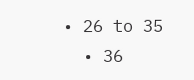• 26 to 35
  • 36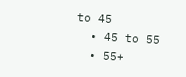to 45
  • 45 to 55
  • 55+